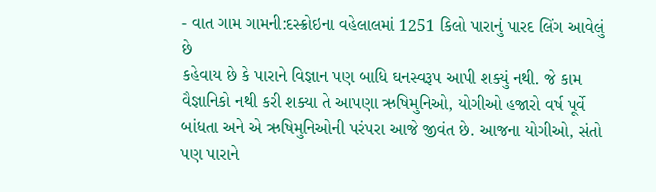- વાત ગામ ગામની:દસ્ક્રોઇના વહેલાલમાં 1251 કિલો પારાનું પારદ લિંગ આવેલું છે
કહેવાય છે કે પારાને વિજ્ઞાન પણ બાધિ ઘનસ્વરૂપ આપી શક્યું નથી. જે કામ વૈજ્ઞાનિકો નથી કરી શક્યા તે આપણા ઋષિમુનિઓ, યોગીઓ હજારો વર્ષ પૂર્વે બાંધતા અને એ ઋષિમુનિઓની પરંપરા આજે જીવંત છે. આજના યોગીઓ, સંતો પણ પારાને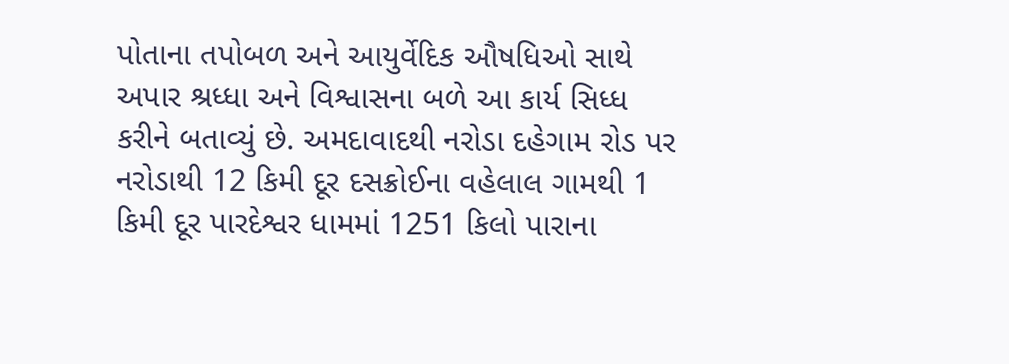પોતાના તપોબળ અને આયુર્વેદિક ઔષધિઓ સાથે અપાર શ્રધ્ધા અને વિશ્વાસના બળે આ કાર્ય સિધ્ધ કરીને બતાવ્યું છે. અમદાવાદથી નરોડા દહેગામ રોડ પર નરોડાથી 12 કિમી દૂર દસક્રોઈના વહેલાલ ગામથી 1 કિમી દૂર પારદેશ્વર ધામમાં 1251 કિલો પારાના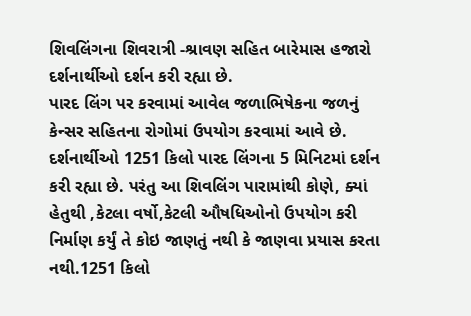શિવલિંગના શિવરાત્રી -શ્રાવણ સહિત બારેમાસ હજારો દર્શનાર્થીઓ દર્શન કરી રહ્યા છે.
પારદ લિંગ પર કરવામાં આવેલ જળાભિષેકના જળનું કેન્સર સહિતના રોગોમાં ઉપયોગ કરવામાં આવે છે. દર્શનાર્થીઓ 1251 કિલો પારદ લિંગના 5 મિનિટમાં દર્શન કરી રહ્યા છે. પરંતુ આ શિવલિંગ પારામાંથી કોણે, ક્યાં હેતુથી ,કેટલા વર્ષો,કેટલી ઔષધિઓનો ઉપયોગ કરી નિર્માણ કર્યું તે કોઇ જાણતું નથી કે જાણવા પ્રયાસ કરતા નથી.1251 કિલો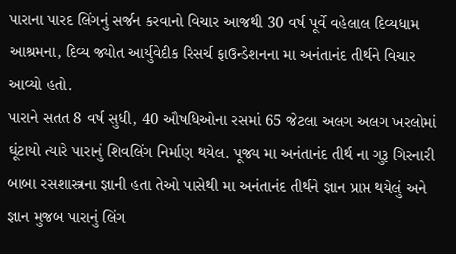પારાના પારદ લિંગનું સર્જન કરવાનો વિચાર આજથી 30 વર્ષ પૂર્વે વહેલાલ દિવ્યધામ આશ્રમના, દિવ્ય જ્યોત આર્યુવેદીક રિસર્ચ ફાઉન્ડેશનના મા અનંતાનંદ તીર્થને વિચાર આવ્યો હતો.
પારાને સતત 8 વર્ષ સુધી, 40 ઔષધિઓના રસમાં 65 જેટલા અલગ અલગ ખરલોમાં ઘૂંટાયો ત્યારે પારાનું શિવલિંગ નિર્માણ થયેલ. પૂજ્ય મા અનંતાનંદ તીર્થ ના ગુરૂ ગિરનારી બાબા રસશાસ્ત્રના જ્ઞાની હતા તેઓ પાસેથી મા અનંતાનંદ તીર્થને જ્ઞાન પ્રાપ્ત થયેલું અને જ્ઞાન મુજબ પારાનું લિંગ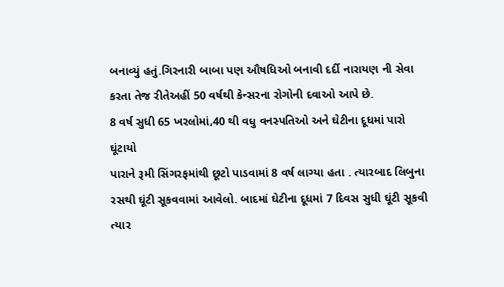બનાવ્યું હતું.ગિરનારી બાબા પણ ઔષધિઓ બનાવી દર્દી નારાયણ ની સેવા કરતા તેજ રીતેઅહીં 50 વર્ષથી કેન્સરના રોગોની દવાઓ આપે છે.
8 વર્ષ સુધી 65 ખરલોમાં,40 થી વધુ વનસ્પતિઓ અને ઘેટીના દૂધમાં પારો ઘૂંટાયો
પારાને રૂમી સિંગરફમાંથી છૂટો પાડવામાં 8 વર્ષ લાગ્યા હતા . ત્યારબાદ લિબુના રસથી ઘૂંટી સૂકવવામાં આવેલો. બાદમાં ઘેટીના દૂધમાં 7 દિવસ સુધી ઘૂંટી સૂકવી ત્યાર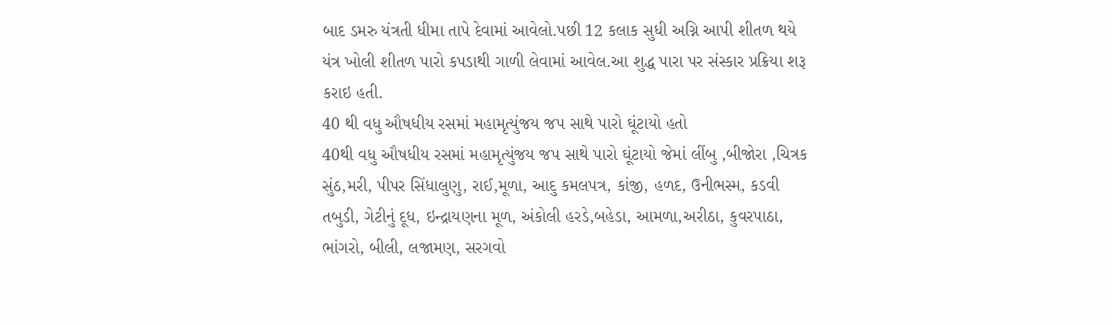બાદ ડમરુ યંત્રતી ધીમા તાપે દેવામાં આવેલો.પછી 12 કલાક સુધી અગ્નિ આપી શીતળ થયે યંત્ર ખોલી શીતળ પારો કપડાથી ગાળી લેવામાં આવેલ.આ શુદ્ધ પારા પર સંસ્કાર પ્રક્રિયા શરૂ કરાઇ હતી.
40 થી વધુ ઔષધીય રસમાં મહામૃત્યુંજય જપ સાથે પારો ઘૂંટાયો હતો
40થી વધુ ઔષધીય રસમાં મહામૃત્યુંજય જપ સાથે પારો ઘૂંટાયો જેમાં લીંબુ ,બીજોરા ,ચિત્રક સુંઠ,મરી, પીપર સિંધાલુણુ, રાઈ,મૂળા, આદુ કમલપત્ર, કાંજી, હળદ, ઉનીભસ્મ, કડવી તબુડી, ગેટીનું દૂધ, ઇન્દ્રાયણના મૂળ, અંકોલી હરડે,બહેડા, આમળા,અરીઠા, કુવરપાઠા, ભાંગરો, બીલી, લજામણ, સરગવો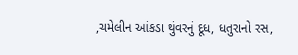,ચમેલીન આંકડા થુંવરનું દૂધ, ધતુરાનો રસ,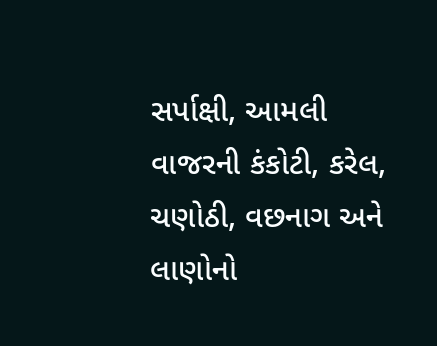સર્પાક્ષી, આમલી વાજરની કંકોટી, કરેલ, ચણોઠી, વછનાગ અને લાણોનો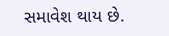સમાવેશ થાય છે.